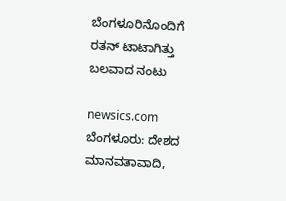ಬೆಂಗಳೂರಿನೊಂದಿಗೆ ರತನ್ ಟಾಟಾಗಿತ್ತು ಬಲವಾದ ನಂಟು

newsics.com ಬೆಂಗಳೂರು: ದೇಶದ ಮಾನವತಾವಾದಿ,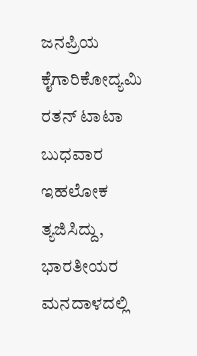ಜನಪ್ರಿಯ ಕೈಗಾರಿಕೋದ್ಯಮಿ ರತನ್ ಟಾಟಾ ಬುಧವಾರ ಇಹಲೋಕ ತ್ಯಜಿಸಿದ್ದು, ಭಾರತೀಯರ ಮನದಾಳದಲ್ಲಿ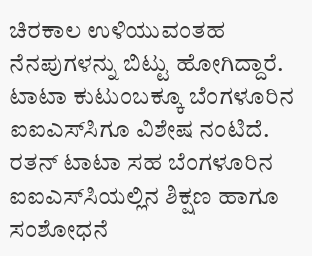ಚಿರಕಾಲ ಉಳಿಯುವಂತಹ ನೆನಪುಗಳನ್ನು ಬಿಟ್ಟು ಹೋಗಿದ್ದಾರೆ. ಟಾಟಾ ಕುಟುಂಬಕ್ಕೂ ಬೆಂಗಳೂರಿನ ಐಐಎಸ್‌ಸಿಗೂ ವಿಶೇಷ ನಂಟಿದೆ. ರತನ್ ಟಾಟಾ ಸಹ ಬೆಂಗಳೂರಿನ ಐಐಎಸ್‌ಸಿಯಲ್ಲಿನ ಶಿಕ್ಷಣ ಹಾಗೂ ಸಂಶೋಧನೆ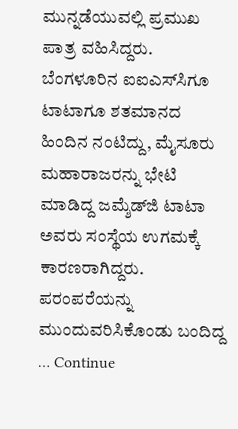ಮುನ್ನಡೆಯುವಲ್ಲಿ ಪ್ರಮುಖ ಪಾತ್ರ ವಹಿಸಿದ್ದರು. ಬೆಂಗಳೂರಿನ ಐಐಎಸ್‌ಸಿಗೂ ಟಾಟಾಗೂ ಶತಮಾನದ ಹಿಂದಿನ ನಂಟಿದ್ದು, ಮೈಸೂರು ಮಹಾರಾಜರನ್ನು ಭೇಟಿ ಮಾಡಿದ್ದ ಜಮ್ಶೆಡ್‌ಜಿ ಟಾಟಾ ಅವರು ಸಂಸ್ಥೆಯ ಉಗಮಕ್ಕೆ ಕಾರಣರಾಗಿದ್ದರು. ಪರಂಪರೆಯನ್ನು ಮುಂದುವರಿಸಿಕೊಂಡು ಬಂದಿದ್ದ … Continue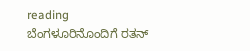reading ಬೆಂಗಳೂರಿನೊಂದಿಗೆ ರತನ್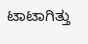ಟಾಟಾಗಿತ್ತು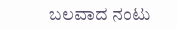ಬಲವಾದ ನಂಟು